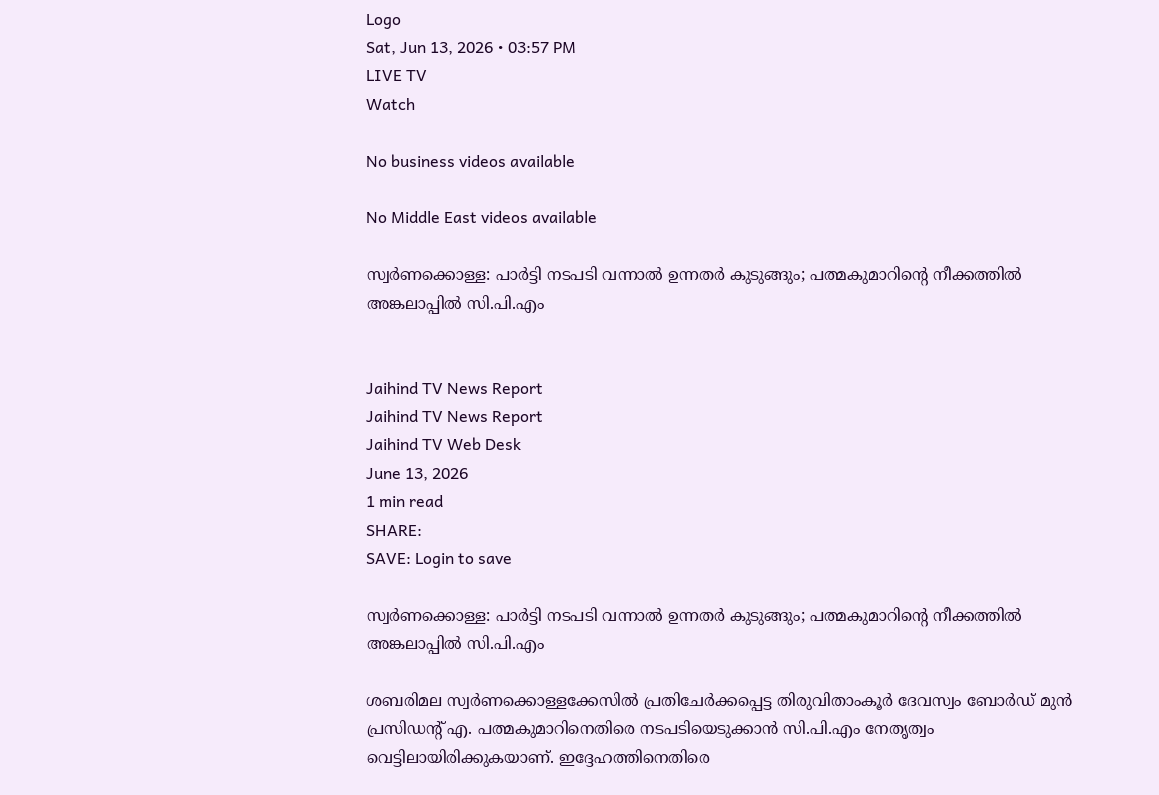Logo
Sat, Jun 13, 2026 • 03:57 PM
LIVE TV
Watch

No business videos available

No Middle East videos available

സ്വർണക്കൊള്ള: പാർട്ടി നടപടി വന്നാൽ ഉന്നതർ കുടുങ്ങും; പത്മകുമാറിന്റെ നീക്കത്തിൽ അങ്കലാപ്പിൽ സി.പി.എം


Jaihind TV News Report
Jaihind TV News Report
Jaihind TV Web Desk
June 13, 2026
1 min read
SHARE:
SAVE: Login to save

സ്വർണക്കൊള്ള: പാർട്ടി നടപടി വന്നാൽ ഉന്നതർ കുടുങ്ങും; പത്മകുമാറിന്റെ നീക്കത്തിൽ അങ്കലാപ്പിൽ സി.പി.എം

ശബരിമല സ്വർണക്കൊള്ളക്കേസിൽ പ്രതിചേർക്കപ്പെട്ട തിരുവിതാംകൂർ ദേവസ്വം ബോർഡ് മുൻ പ്രസിഡന്റ് എ. പത്മകുമാറിനെതിരെ നടപടിയെടുക്കാൻ സി.പി.എം നേതൃത്വം വെട്ടിലായിരിക്കുകയാണ്. ഇദ്ദേഹത്തിനെതിരെ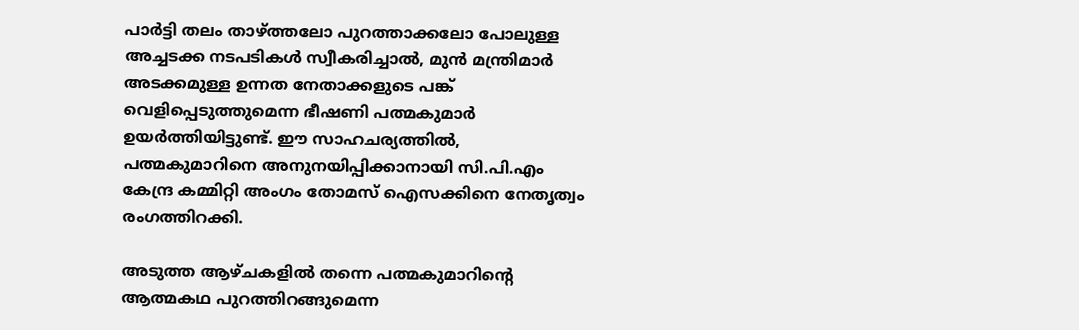പാർട്ടി തലം താഴ്ത്തലോ പുറത്താക്കലോ പോലുള്ള അച്ചടക്ക നടപടികൾ സ്വീകരിച്ചാൽ, മുൻ മന്ത്രിമാർ അടക്കമുള്ള ഉന്നത നേതാക്കളുടെ പങ്ക് വെളിപ്പെടുത്തുമെന്ന ഭീഷണി പത്മകുമാർ ഉയർത്തിയിട്ടുണ്ട്. ഈ സാഹചര്യത്തിൽ, പത്മകുമാറിനെ അനുനയിപ്പിക്കാനായി സി.പി.എം കേന്ദ്ര കമ്മിറ്റി അംഗം തോമസ് ഐസക്കിനെ നേതൃത്വം രംഗത്തിറക്കി.

അടുത്ത ആഴ്ചകളിൽ തന്നെ പത്മകുമാറിന്റെ ആത്മകഥ പുറത്തിറങ്ങുമെന്ന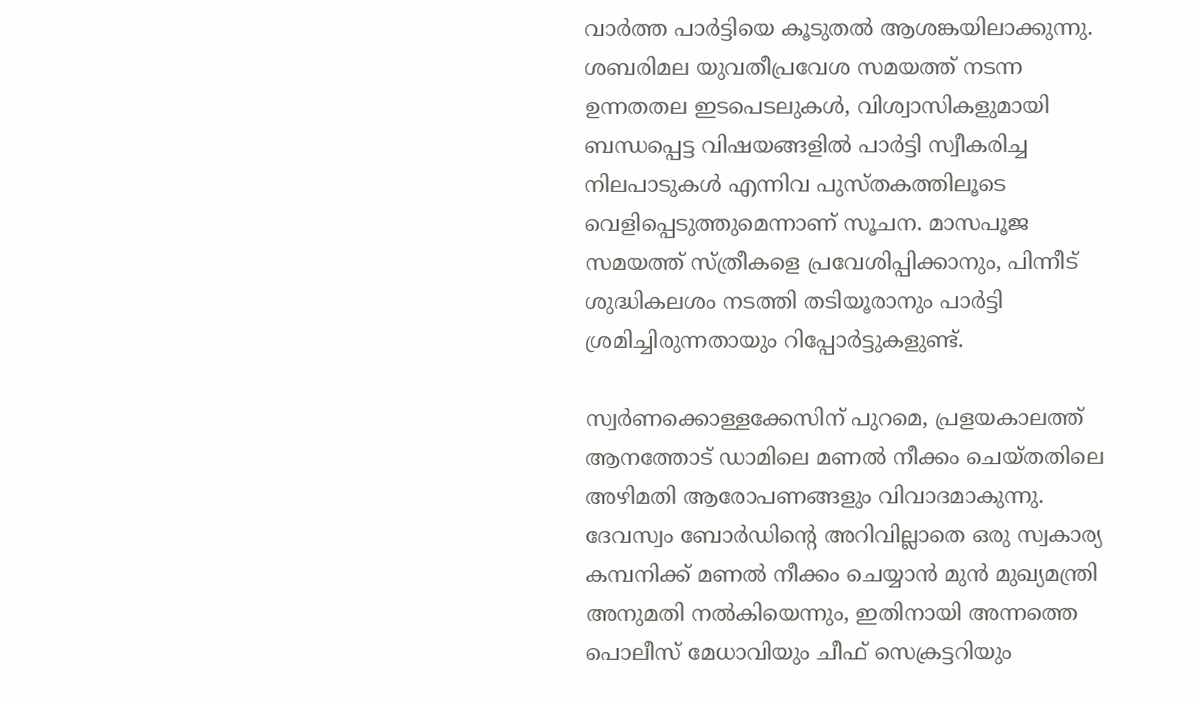വാർത്ത പാർട്ടിയെ കൂടുതൽ ആശങ്കയിലാക്കുന്നു. ശബരിമല യുവതീപ്രവേശ സമയത്ത് നടന്ന ഉന്നതതല ഇടപെടലുകൾ, വിശ്വാസികളുമായി ബന്ധപ്പെട്ട വിഷയങ്ങളിൽ പാർട്ടി സ്വീകരിച്ച നിലപാടുകൾ എന്നിവ പുസ്തകത്തിലൂടെ വെളിപ്പെടുത്തുമെന്നാണ് സൂചന. മാസപൂജ സമയത്ത് സ്ത്രീകളെ പ്രവേശിപ്പിക്കാനും, പിന്നീട് ശുദ്ധികലശം നടത്തി തടിയൂരാനും പാർട്ടി ശ്രമിച്ചിരുന്നതായും റിപ്പോർട്ടുകളുണ്ട്.

സ്വർണക്കൊള്ളക്കേസിന് പുറമെ, പ്രളയകാലത്ത് ആനത്തോട് ഡാമിലെ മണൽ നീക്കം ചെയ്തതിലെ അഴിമതി ആരോപണങ്ങളും വിവാദമാകുന്നു. ദേവസ്വം ബോർഡിന്റെ അറിവില്ലാതെ ഒരു സ്വകാര്യ കമ്പനിക്ക് മണൽ നീക്കം ചെയ്യാൻ മുൻ മുഖ്യമന്ത്രി അനുമതി നൽകിയെന്നും, ഇതിനായി അന്നത്തെ പൊലീസ് മേധാവിയും ചീഫ് സെക്രട്ടറിയും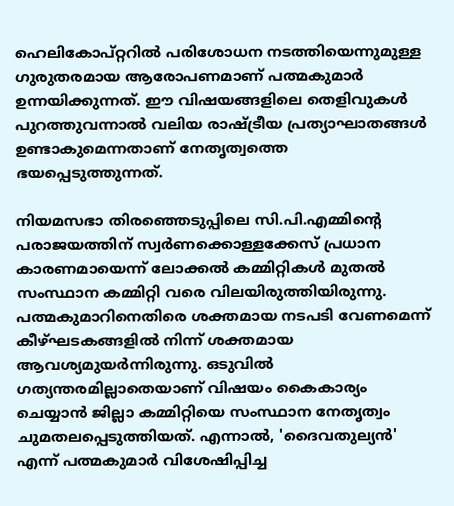ഹെലികോപ്റ്ററിൽ പരിശോധന നടത്തിയെന്നുമുള്ള ഗുരുതരമായ ആരോപണമാണ് പത്മകുമാർ ഉന്നയിക്കുന്നത്. ഈ വിഷയങ്ങളിലെ തെളിവുകൾ പുറത്തുവന്നാൽ വലിയ രാഷ്ട്രീയ പ്രത്യാഘാതങ്ങൾ ഉണ്ടാകുമെന്നതാണ് നേതൃത്വത്തെ ഭയപ്പെടുത്തുന്നത്.

നിയമസഭാ തിരഞ്ഞെടുപ്പിലെ സി.പി.എമ്മിന്റെ പരാജയത്തിന് സ്വർണക്കൊള്ളക്കേസ് പ്രധാന കാരണമായെന്ന് ലോക്കൽ കമ്മിറ്റികൾ മുതൽ സംസ്ഥാന കമ്മിറ്റി വരെ വിലയിരുത്തിയിരുന്നു. പത്മകുമാറിനെതിരെ ശക്തമായ നടപടി വേണമെന്ന് കീഴ്ഘടകങ്ങളിൽ നിന്ന് ശക്തമായ ആവശ്യമുയർന്നിരുന്നു. ഒടുവിൽ ഗത്യന്തരമില്ലാതെയാണ് വിഷയം കൈകാര്യം ചെയ്യാൻ ജില്ലാ കമ്മിറ്റിയെ സംസ്ഥാന നേതൃത്വം ചുമതലപ്പെടുത്തിയത്. എന്നാൽ, 'ദൈവതുല്യൻ' എന്ന് പത്മകുമാർ വിശേഷിപ്പിച്ച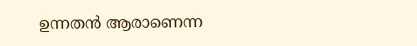ഉന്നതൻ ആരാണെന്ന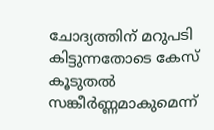ചോദ്യത്തിന് മറുപടി കിട്ടുന്നതോടെ കേസ് കൂടുതൽ സങ്കീർണ്ണമാകുമെന്ന്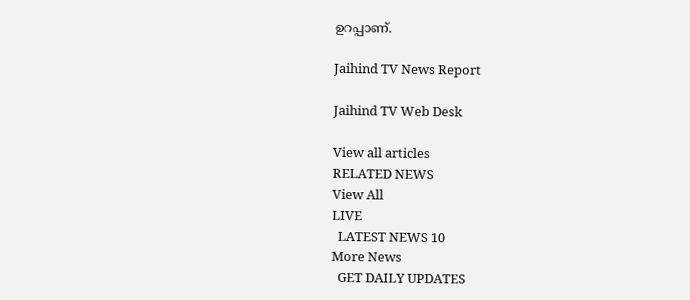ഉറപ്പാണ്.

Jaihind TV News Report

Jaihind TV Web Desk

View all articles
RELATED NEWS
View All
LIVE
  LATEST NEWS 10
More News
  GET DAILY UPDATES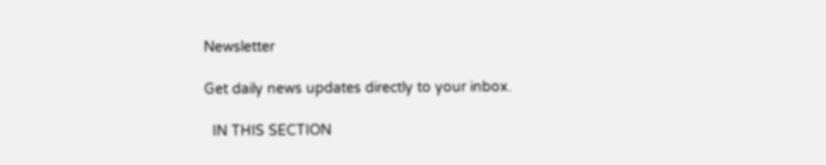Newsletter

Get daily news updates directly to your inbox.

  IN THIS SECTION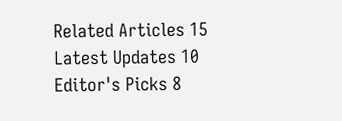Related Articles 15
Latest Updates 10
Editor's Picks 8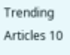Trending Articles 10